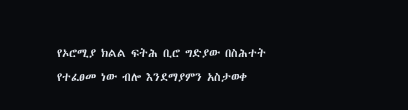የኦሮሚያ ክልል ፍትሕ ቢሮ ግድያው በስሕተት የተፈፀመ ነው ብሎ እንደማያምን አስታወቀ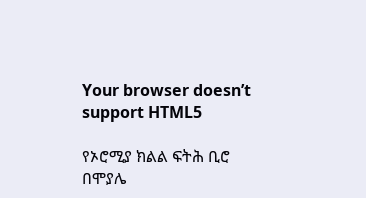Your browser doesn’t support HTML5

የኦሮሚያ ክልል ፍትሕ ቢሮ በሞያሌ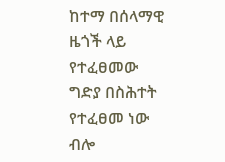ከተማ በሰላማዊ ዜጎች ላይ የተፈፀመው ግድያ በስሕተት የተፈፀመ ነው ብሎ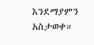እንደማያምን አስታወቀ።